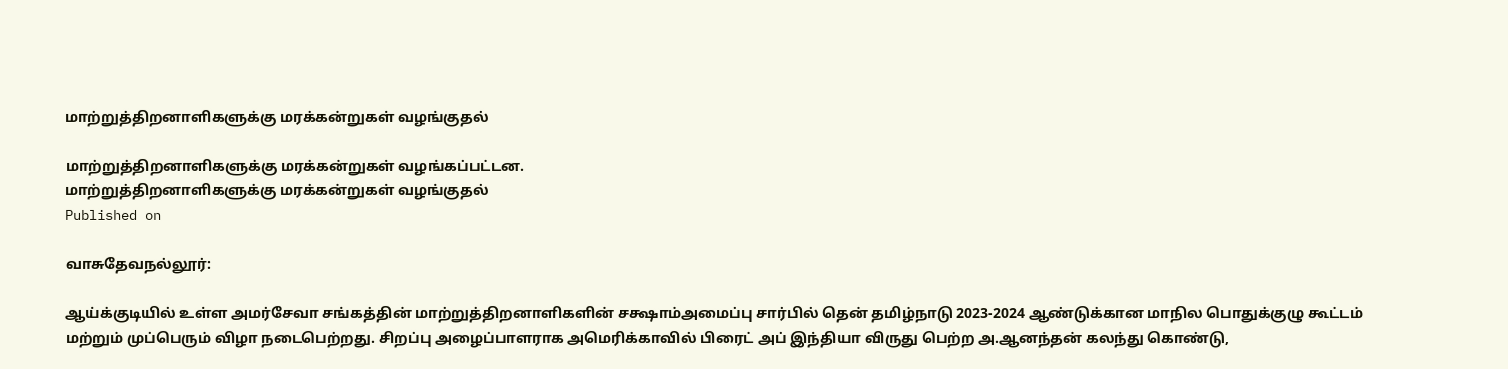மாற்றுத்திறனாளிகளுக்கு மரக்கன்றுகள் வழங்குதல்

மாற்றுத்திறனாளிகளுக்கு மரக்கன்றுகள் வழங்கப்பட்டன.
மாற்றுத்திறனாளிகளுக்கு மரக்கன்றுகள் வழங்குதல்
Published on

வாசுதேவநல்லூர்:

ஆய்க்குடியில் உள்ள அமர்சேவா சங்கத்தின் மாற்றுத்திறனாளிகளின் சக்ஷாம்அமைப்பு சார்பில் தென் தமிழ்நாடு 2023-2024 ஆண்டுக்கான மாநில பொதுக்குழு கூட்டம் மற்றும் முப்பெரும் விழா நடைபெற்றது. சிறப்பு அழைப்பாளராக அமெரிக்காவில் பிரைட் அப் இந்தியா விருது பெற்ற அ.ஆனந்தன் கலந்து கொண்டு,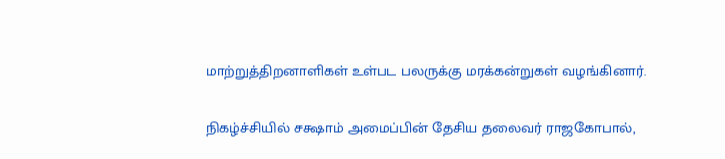மாற்றுத்திறனாளிகள் உள்பட பலருக்கு மரக்கன்றுகள் வழங்கினார்.

நிகழ்ச்சியில் சக்ஷாம் அமைப்பின் தேசிய தலைவர் ராஜகோபால்,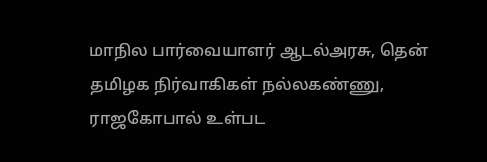மாநில பார்வையாளர் ஆடல்அரசு, தென் தமிழக நிர்வாகிகள் நல்லகண்ணு, ராஜகோபால் உள்பட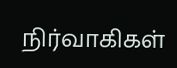நிர்வாகிகள்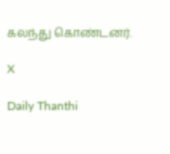கலந்து கொண்டனர்.

X

Daily Thanthi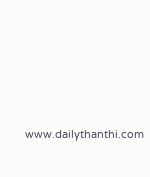www.dailythanthi.com